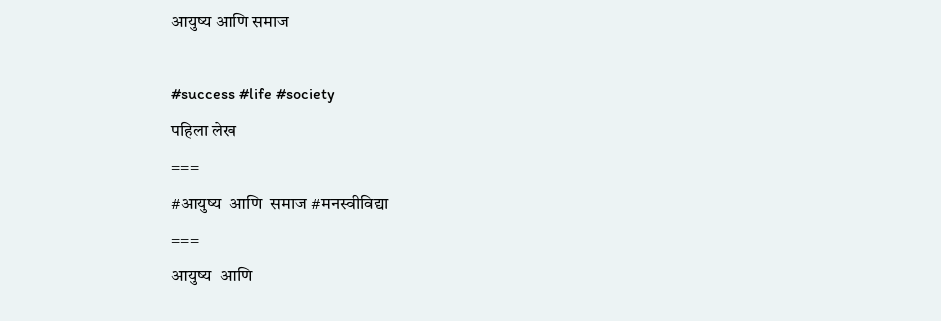आयुष्य आणि समाज

#success #life #society
पहिला लेख
===
#आयुष्य  आणि  समाज #मनस्वीविद्या
===
आयुष्य  आणि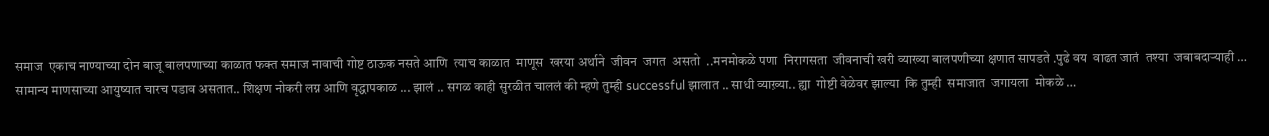समाज  एकाच नाण्याच्या दोन बाजू बालपणाच्या काळात फक्त समाज नावाची गोष्ट ठाऊक नसते आणि  त्याच काळात  माणूस  खरया अर्थाने  जीवन  जगत  असतो  ..मनमोकळे पणा  निरागसता  जीवनाची खरी व्याख्या बालपणीच्या क्षणात सापडते .पुढे वय  वाढत जातं  तश्या  जबाबदाऱ्याही …
सामान्य माणसाच्या आयुष्यात चारच पडाव असतात.. शिक्षण नोकरी लग्न आणि वृद्धापकाळ ... झालं .. सगळ काही सुरळीत चाललं की म्हणे तुम्ही successful झालात .. साधी व्याख़्या.. ह्या  गोष्टी वेळेवर झाल्या  कि तुम्ही  समाजात  जगायला  मोकळे …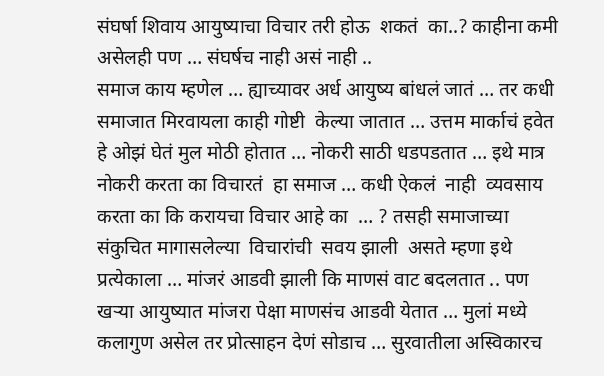संघर्षा शिवाय आयुष्याचा विचार तरी होऊ  शकतं  का..? काहीना कमी असेलही पण … संघर्षच नाही असं नाही ..
समाज काय म्हणेल … ह्याच्यावर अर्ध आयुष्य बांधलं जातं … तर कधी समाजात मिरवायला काही गोष्टी  केल्या जातात … उत्तम मार्काचं हवेत हे ओझं घेतं मुल मोठी होतात … नोकरी साठी धडपडतात … इथे मात्र नोकरी करता का विचारतं  हा समाज … कधी ऐकलं  नाही  व्यवसाय करता का कि करायचा विचार आहे का  … ? तसही समाजाच्या संकुचित मागासलेल्या  विचारांची  सवय झाली  असते म्हणा इथे प्रत्येकाला … मांजरं आडवी झाली कि माणसं वाट बदलतात .. पण खऱ्या आयुष्यात मांजरा पेक्षा माणसंच आडवी येतात … मुलां मध्ये कलागुण असेल तर प्रोत्साहन देणं सोडाच … सुरवातीला अस्विकारच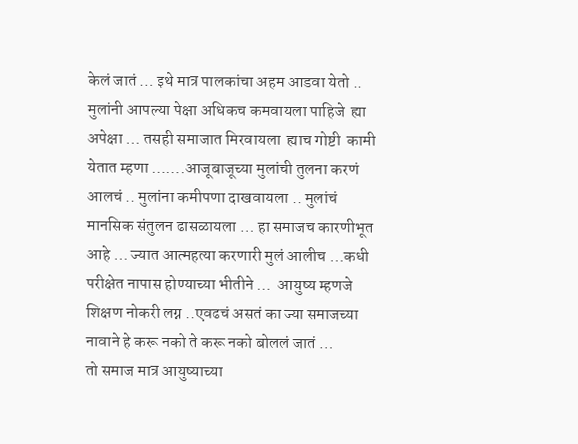केलं जातं … इथे मात्र पालकांचा अहम आडवा येतो ..
मुलांनी आपल्या पेक्षा अधिकच कमवायला पाहिजे  ह्या अपेक्षा … तसही समाजात मिरवायला  ह्याच गोष्टी  कामी येतात म्हणा …….आजूबाजूच्या मुलांची तुलना करणं आलचं .. मुलांना कमीपणा दाखवायला .. मुलांचं मानसिक संतुलन ढासळायला … हा समाजच कारणीभूत आहे … ज्यात आत्महत्या करणारी मुलं आलीच …कधी परीक्षेत नापास होण्याच्या भीतीने …  आयुष्य म्हणजे शिक्षण नोकरी लग्न ..एवढचं असतं का ज्या समाजच्या नावाने हे करू नको ते करू नको बोललं जातं …
तो समाज मात्र आयुष्याच्या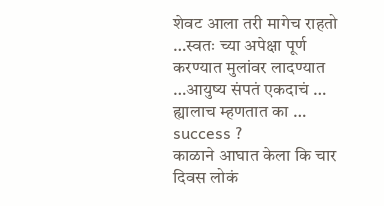शेवट आला तरी मागेच राहतो …स्वतः च्या अपेक्षा पूर्ण करण्यात मुलांवर लादण्यात …आयुष्य संपतं एकदाचं …
ह्यालाच म्हणतात का … success ?
काळाने आघात केला कि चार दिवस लोकं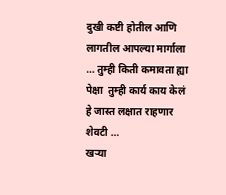दुखी कष्टी होतील आणि लागतील आपल्या मार्गाला … तुम्ही किती कमावता ह्या पेक्षा  तुम्ही कार्य काय केलं हे जास्त लक्षात राहणार शेवटी …
खऱ्या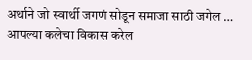अर्थाने जो स्वार्थी जगणं सोडून समाजा साठी जगेल … आपल्या कलेचा विकास करेल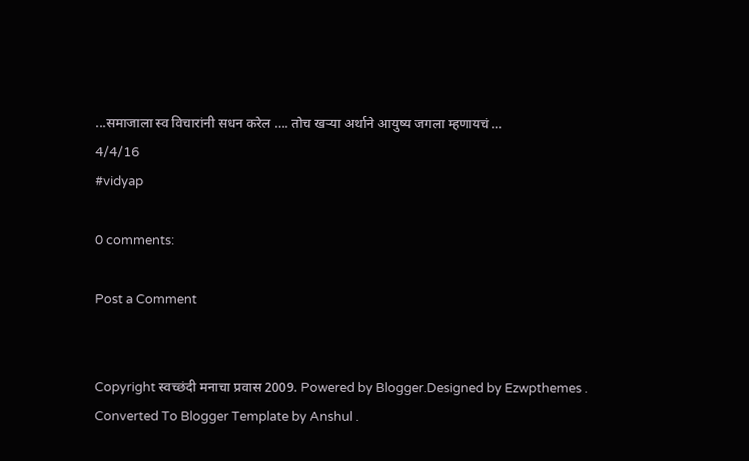...समाजाला स्व विचारांनी सधन करेल …. तोच खऱ्या अर्थाने आयुष्य जगला म्हणायचं …
4/4/16
#vidyap

0 comments:

Post a Comment


Copyright स्वच्छंदी मनाचा प्रवास 2009. Powered by Blogger.Designed by Ezwpthemes .
Converted To Blogger Template by Anshul .